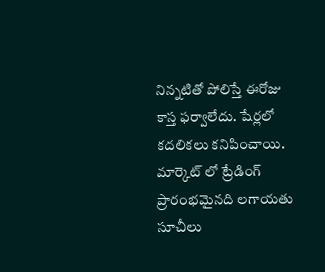నిన్నటితో పోలిస్తే ఈరోజు కాస్త ఫర్వాలేదు. షేర్లలో కదలికలు కనిపించాయి. మార్కెట్ లో ట్రేడింగ్ ప్రారంభమైనది లగాయతు సూచీలు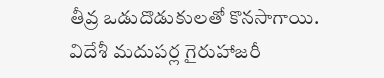తీవ్ర ఒడుదొడుకులతో కొనసాగాయి.
విదేశీ మదుపర్ల గైరుహాజరీ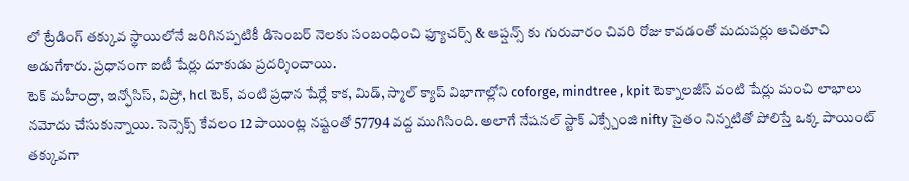లో ట్రేడింగ్ తక్కువ స్థాయిలోనే జరిగినప్పటికీ డిసెంబర్ నెలకు సంబంధించి ఫ్యూచర్స్ & ఆప్షన్స్ కు గురువారం చివరి రోజు కావడంతో మదుపర్లు ఆచితూచి అడుగేశారు. ప్రధానంగా ఐటీ షేర్లు దూకుడు ప్రదర్శించాయి.
టెక్ మహీంద్రా, ఇన్ఫోసిస్, విప్రో, hcl టెక్, వంటి ప్రధాన షేర్లే కాక, మిడ్, స్మాల్ క్యాప్ విభాగాల్లోని coforge, mindtree , kpit టెక్నాలజీస్ వంటి షేర్లు మంచి లాభాలు నమోదు చేసుకున్నాయి. సెన్సెక్స్ కేవలం 12 పాయింట్ల నష్టంతో 57794 వద్ద ముగిసింది. అలాగే నేషనల్ స్టాక్ ఎక్స్చేంజి nifty సైతం నిన్నటితో పోలిస్తే ఒక్క పాయింట్ తక్కువగా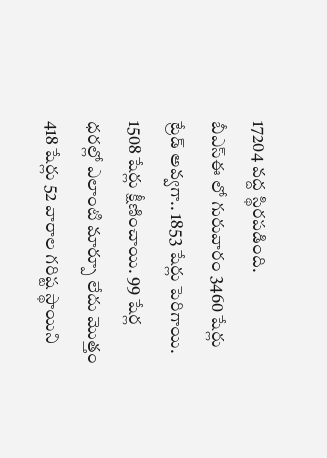17204 వద్ద స్థిరపడింది.
బీఎస్ఈ లో గురువారం 3460 షేర్లు ట్రేడ్ అవ్వగా.. 1853 షేర్లు పెరిగాయి. 1508 షేర్లు క్షీణించాయి. 99 షేర్ల ధరల్లో ఎలాంటి మార్పూ లేదు మొత్తం 418 షేర్లు 52 వారాల గరిష్ట స్థాయిని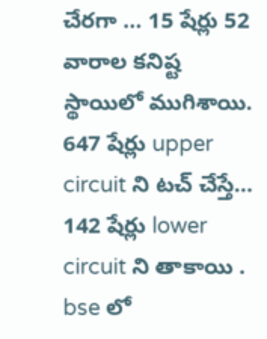చేరగా … 15 షేర్లు 52 వారాల కనిష్ట స్థాయిలో ముగిశాయి.
647 షేర్లు upper circuit ని టచ్ చేస్తే… 142 షేర్లు lower circuit ని తాకాయి . bse లో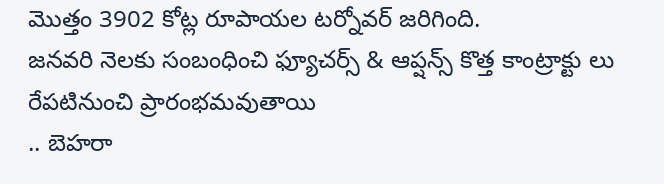మొత్తం 3902 కోట్ల రూపాయల టర్నోవర్ జరిగింది.
జనవరి నెలకు సంబంధించి ఫ్యూచర్స్ & ఆప్షన్స్ కొత్త కాంట్రాక్టు లు రేపటినుంచి ప్రారంభమవుతాయి
.. బెహరా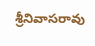శ్రీనివాసరావు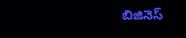బిజినెస్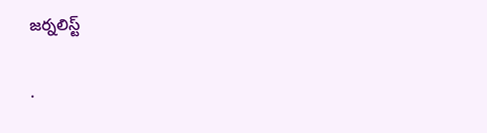జర్నలిస్ట్

.